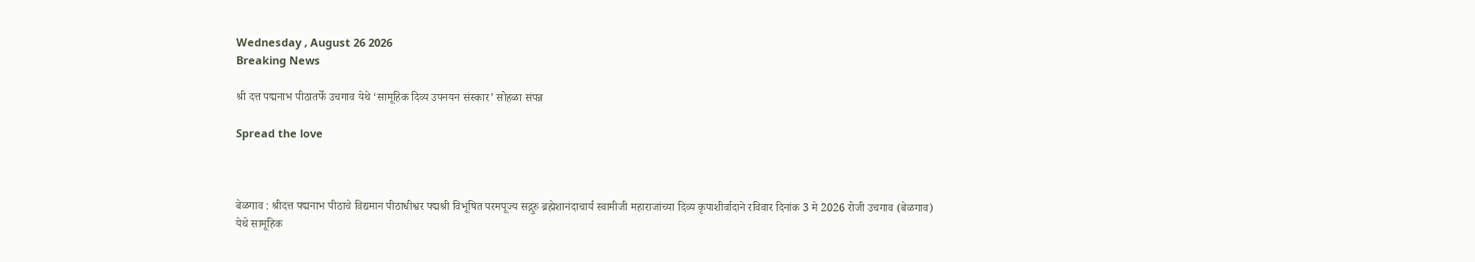Wednesday , August 26 2026
Breaking News

श्री दत्त पद्मनाभ पीठातर्फे उचगाव येथे ‘सामूहिक दिव्य उपनयन संस्कार’ सोहळा संपन्न

Spread the love



बेळगाव : श्रीदत्त पद्मनाभ पीठाचे विद्यमान पीठाधीश्वर पद्मश्री विभूषित परमपूज्य सद्गुरु ब्रह्मेशानंदाचार्य स्वामीजी महाराजांच्या दिव्य कृपाशीर्वादाने रविवार दिनांक 3 मे 2026 रोजी उचगाव (बेळगाव) येथे सामूहिक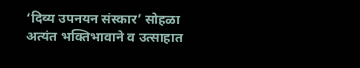‘दिव्य उपनयन संस्कार’ सोहळा अत्यंत भक्तिभावाने व उत्साहात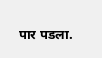पार पडला.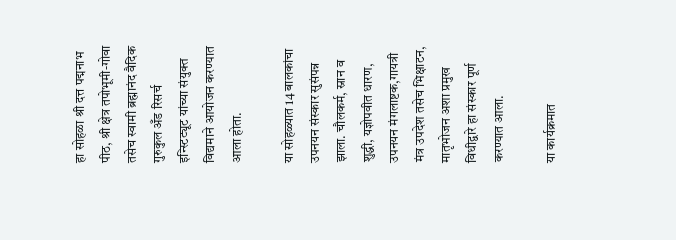हा सोहळा श्री दत्त पद्मनाभ पीठ, श्री क्षेत्र तपोभूमी-गोवा तसेच स्वामी ब्रह्मानंद वैदिक गुरुकुल अँड रिसर्च इन्स्टिट्यूट यांच्या संयुक्त विद्यमाने आयोजन करण्यात आला होता.

या सोहळ्यात 14 बालकांचा उपनयन संस्कार सुसंपन्न झाला. चौलकर्म, स्नान व शुद्धी, यज्ञोपवीत धारण, उपनयन मंगलाष्टक,गायत्री मंत्र उपदेश तसेच भिक्षाटन, मातृभोजन अशा प्रमुख विधीद्वारे हा संस्कार पूर्ण करण्यात आला.

या कार्यक्रमात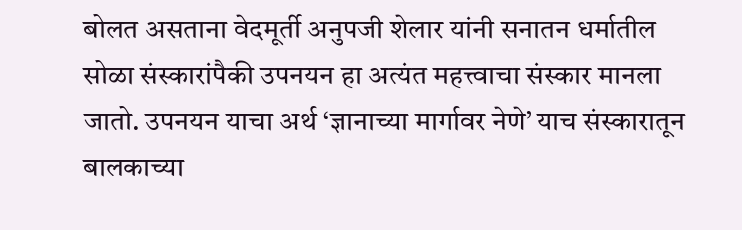बोलत असताना वेदमूर्ती अनुपजी शेलार यांनी सनातन धर्मातील सोळा संस्कारांपैकी उपनयन हा अत्यंत महत्त्वाचा संस्कार मानला जातो. उपनयन याचा अर्थ ‘ज्ञानाच्या मार्गावर नेणे’ याच संस्कारातून बालकाच्या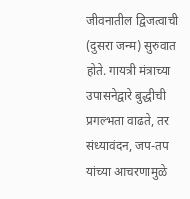जीवनातील द्विजत्वाची (दुसरा जन्म) सुरुवात होते. गायत्री मंत्राच्या उपासनेद्वारे बुद्धीची प्रगल्भता वाढते, तर संध्यावंदन, जप-तप यांच्या आचरणामुळे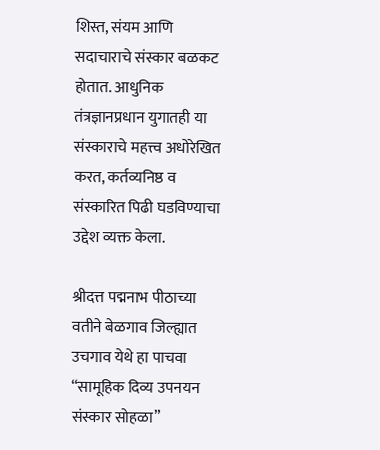शिस्त, संयम आणि सदाचाराचे संस्कार बळकट होतात. आधुनिक तंत्रज्ञानप्रधान युगातही या संस्काराचे महत्त्व अधोरेखित करत, कर्तव्यनिष्ठ व संस्कारित पिढी घडविण्याचा उद्देश व्यक्त केला.

श्रीदत्त पद्मनाभ पीठाच्या वतीने बेळगाव जिल्ह्यात उचगाव येथे हा पाचवा “सामूहिक दिव्य उपनयन संस्कार सोहळा”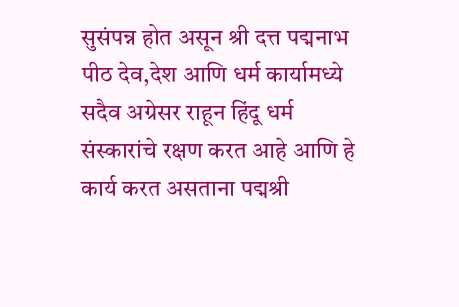सुसंपन्न होत असून श्री दत्त पद्मनाभ पीठ देव,देश आणि धर्म कार्यामध्ये सदैव अग्रेसर राहून हिंदू धर्म संस्कारांचे रक्षण करत आहे आणि हे कार्य करत असताना पद्मश्री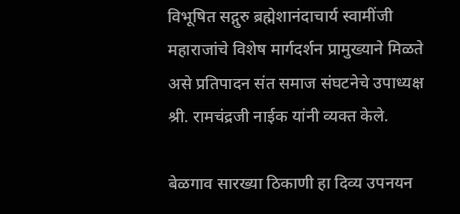विभूषित सद्गुरु ब्रह्मेशानंदाचार्य स्वामींजी महाराजांचे विशेष मार्गदर्शन प्रामुख्याने मिळते असे प्रतिपादन संत समाज संघटनेचे उपाध्यक्ष श्री. रामचंद्रजी नाईक यांनी व्यक्त केले.

बेळगाव सारख्या ठिकाणी हा दिव्य उपनयन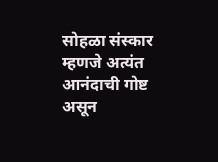सोहळा संस्कार म्हणजे अत्यंत आनंदाची गोष्ट असून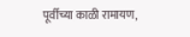पूर्वीच्या काळी रामायण,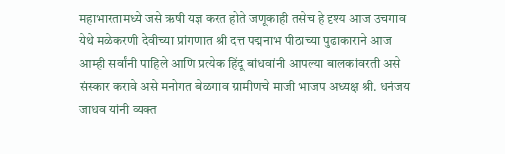महाभारतामध्ये जसे ऋषी यज्ञ करत होते जणूकाही तसेच हे दृश्य आज उचगाव येथे मळेकरणी देवीच्या प्रांगणात श्री दत्त पद्मनाभ पीठाच्या पुढाकाराने आज आम्ही सर्वांनी पाहिले आणि प्रत्येक हिंदू बांधवांनी आपल्या बालकांवरती असे संस्कार करावे असे मनोगत बेळगाव ग्रामीणचे माजी भाजप अध्यक्ष श्री. धनंजय जाधव यांनी व्यक्त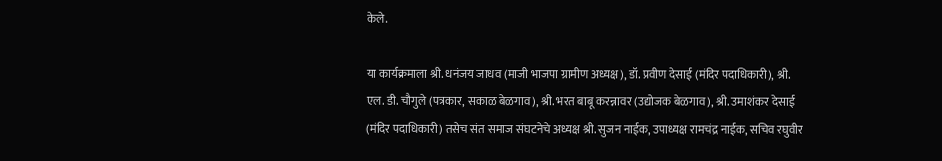केले.

या कार्यक्रमाला श्री. धनंजय जाधव (माजी भाजपा ग्रामीण अध्यक्ष), डॉ. प्रवीण देसाई (मंदिर पदाधिकारी), श्री. एल. डी. चौगुले (पत्रकार, सकाळ बेळगाव), श्री. भरत बाबू करन्नावर (उद्योजक बेळगाव), श्री. उमाशंकर देसाई (मंदिर पदाधिकारी) तसेच संत समाज संघटनेचे अध्यक्ष श्री. सुजन नाईक, उपाध्यक्ष रामचंद्र नाईक, सचिव रघुवीर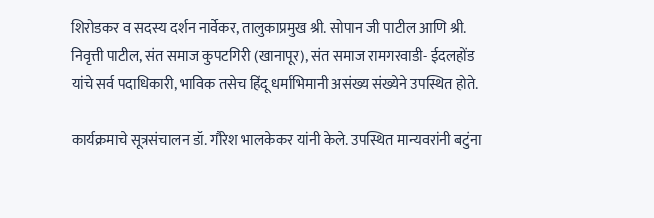शिरोडकर व सदस्य दर्शन नार्वेकर, तालुकाप्रमुख श्री. सोपान जी पाटील आणि श्री. निवृत्ती पाटील, संत समाज कुपटगिरी (खानापूर), संत समाज रामगरवाडी- ईदलहोंड यांचे सर्व पदाधिकारी, भाविक तसेच हिंदू धर्माभिमानी असंख्य संख्येने उपस्थित होते.

कार्यक्रमाचे सूत्रसंचालन डॉ. गौरेश भालकेकर यांनी केले. उपस्थित मान्यवरांनी बटुंना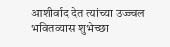आशीर्वाद देत त्यांच्या उज्ज्वल भवितव्यास शुभेच्छा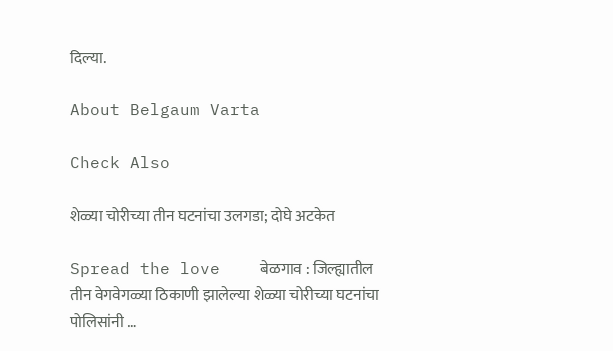दिल्या.

About Belgaum Varta

Check Also

शेळ्या चोरीच्या तीन घटनांचा उलगडा; दोघे अटकेत

Spread the love    बेळगाव : जिल्ह्यातील तीन वेगवेगळ्या ठिकाणी झालेल्या शेळ्या चोरीच्या घटनांचा पोलिसांनी …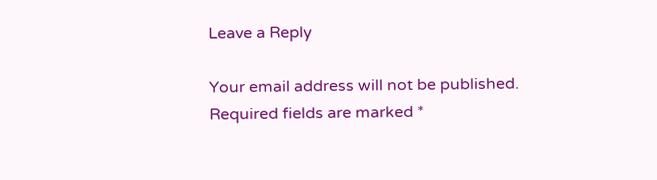Leave a Reply

Your email address will not be published. Required fields are marked *